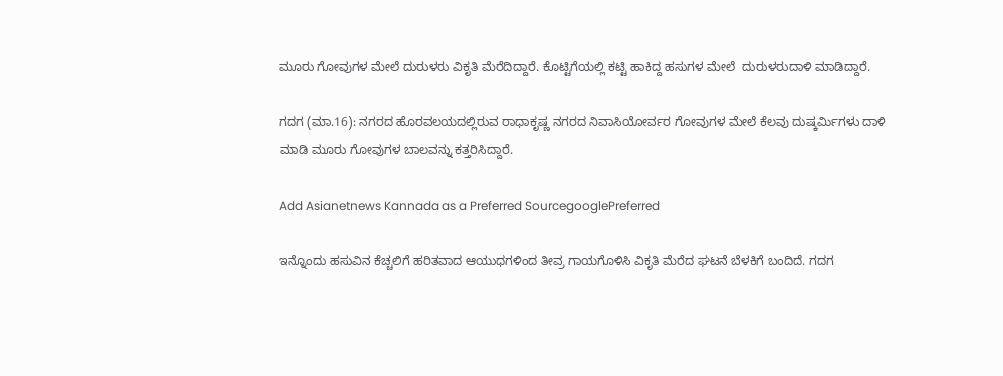ಮೂರು ಗೋವುಗಳ ಮೇಲೆ ದುರುಳರು ವಿಕೃತಿ ಮೆರೆದಿದ್ದಾರೆ. ಕೊಟ್ಟಿಗೆಯಲ್ಲಿ ಕಟ್ಟಿ ಹಾಕಿದ್ದ ಹಸುಗಳ ಮೇಲೆ  ದುರುಳರುದಾಳಿ ಮಾಡಿದ್ದಾರೆ.

ಗದಗ (ಮಾ.16): ನಗರದ ಹೊರವಲಯದಲ್ಲಿರುವ ರಾಧಾಕೃಷ್ಣ ನಗರದ ನಿವಾಸಿಯೋರ್ವರ ಗೋವುಗಳ ಮೇಲೆ ಕೆಲವು ದುಷ್ಕರ್ಮಿಗಳು ದಾಳಿ ಮಾಡಿ ಮೂರು ಗೋವುಗಳ ಬಾಲವನ್ನು ಕತ್ತರಿಸಿದ್ದಾರೆ.

Add Asianetnews Kannada as a Preferred SourcegooglePreferred

ಇನ್ನೊಂದು ಹಸುವಿನ ಕೆಚ್ಚಲಿಗೆ ಹರಿತವಾದ ಆಯುಧಗಳಿಂದ ತೀವ್ರ ಗಾಯಗೊಳಿಸಿ ವಿಕೃತಿ ಮೆರೆದ ಘಟನೆ ಬೆಳಕಿಗೆ ಬಂದಿದೆ. ಗದಗ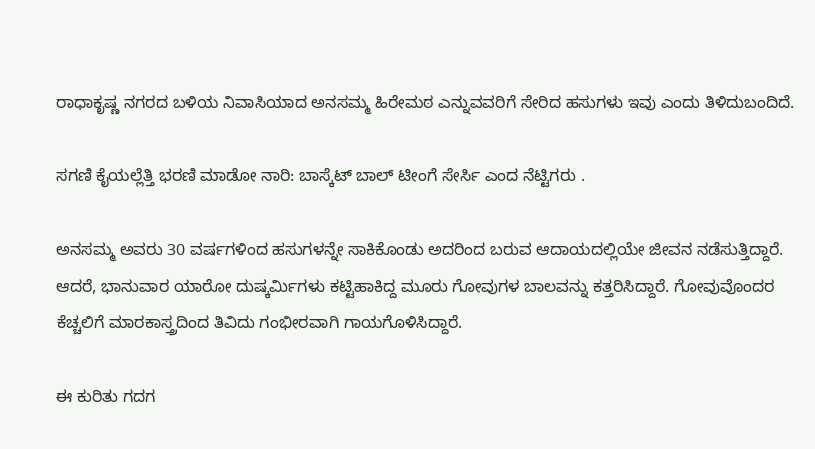ರಾಧಾಕೃಷ್ಣ ನಗರದ ಬಳಿಯ ನಿವಾಸಿಯಾದ ಅನಸಮ್ಮ ಹಿರೇಮಠ ಎನ್ನುವವರಿಗೆ ಸೇರಿದ ಹಸುಗಳು ಇವು ಎಂದು ತಿಳಿದುಬಂದಿದೆ.

ಸಗಣಿ ಕೈಯಲ್ಲೆತ್ತಿ ಭರಣಿ ಮಾಡೋ ನಾರಿ: ಬಾಸ್ಕೆಟ್ ಬಾಲ್ ಟೀಂಗೆ ಸೇರ್ಸಿ ಎಂದ ನೆಟ್ಟಿಗರು .

ಅನಸಮ್ಮ ಅವರು 30 ವರ್ಷಗಳಿಂದ ಹಸುಗಳನ್ನೇ ಸಾಕಿಕೊಂಡು ಅದರಿಂದ ಬರುವ ಆದಾಯದಲ್ಲಿಯೇ ಜೀವನ ನಡೆಸುತ್ತಿದ್ದಾರೆ. ಆದರೆ, ಭಾನುವಾರ ಯಾರೋ ದುಷ್ಕರ್ಮಿಗಳು ಕಟ್ಟಿಹಾಕಿದ್ದ ಮೂರು ಗೋವುಗಳ ಬಾಲವನ್ನು ಕತ್ತರಿಸಿದ್ದಾರೆ. ಗೋವುವೊಂದರ ಕೆಚ್ಚಲಿಗೆ ಮಾರಕಾಸ್ತ್ರದಿಂದ ತಿವಿದು ಗಂಭೀರವಾಗಿ ಗಾಯಗೊಳಿಸಿದ್ದಾರೆ.

ಈ ಕುರಿತು ಗದಗ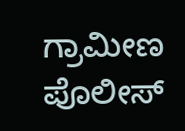ಗ್ರಾಮೀಣ ಪೊಲೀಸ್‌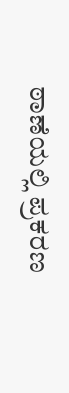ಠಾಣೆಯಲ್ಲಿ ಪ್ರಕರಣ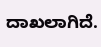ದಾಖಲಾಗಿದೆ.